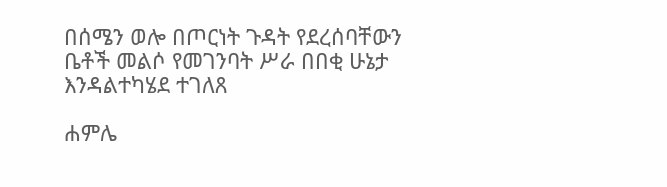በሰሜን ወሎ በጦርነት ጉዳት የደረሰባቸውን ቤቶች መልሶ የመገንባት ሥራ በበቂ ሁኔታ እንዳልተካሄደ ተገለጸ

ሐምሌ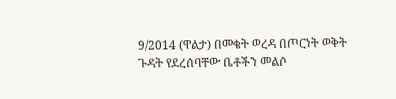9/2014 (ዋልታ) በመቄት ወረዳ በጦርነት ወቅት ጉዳት የደረሰባቸው ቤቶችን መልሶ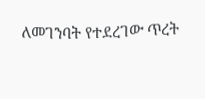ለመገንባት የተደረገው ጥረት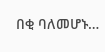በቂ ባለመሆኑ…